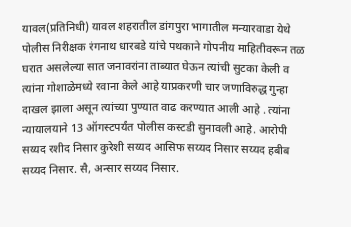यावल(प्रतिनिधी) यावल शहरातील डांगपुरा भागातील मन्यारवाडा येथे पोलीस निरीक्षक रंगनाथ धारबडे यांचे पथकाने गोपनीय माहितीवरून तळ घरात असलेल्या सात जनावरांना ताब्यात घेऊन त्यांची सुटका केली व त्यांना गोशाळेमध्ये रवाना केले आहे याप्रकरणी चार जणाविरुद्ध गुन्हा दाखल झाला असून त्यांच्या पुण्यात वाढ करण्यात आली आहे . त्यांना न्यायालयाने 13 ऑगस्टपर्यंत पोलीस कस्टडी सुनावली आहे. आरोपी सय्यद रशीद निसार कुरेशी सय्यद आसिफ सय्यद निसार सय्यद हबीब सय्यद निसार. सै, अन्सार सय्यद निसार.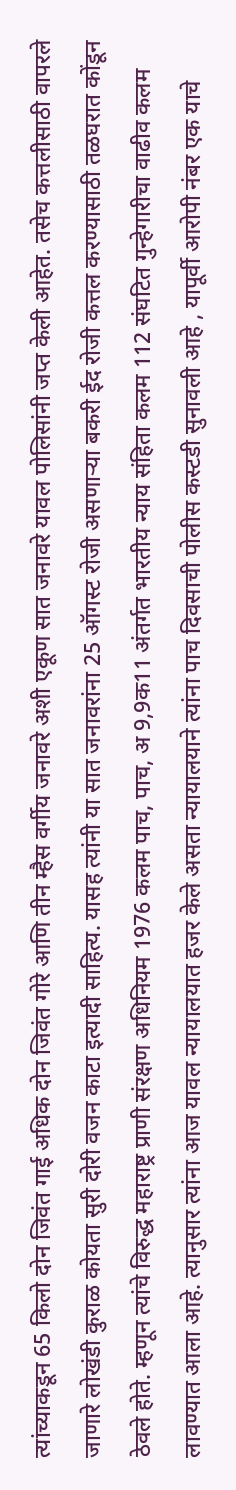त्यांच्याकडून 65 किलो दोन जिवंत गाई अधिक दोन जिवंत गोरे आणि तीन म्हैस वर्गीय जनावरे अशी एकूण सात जनावरे यावल पोलिसांनी जप्त केली आहेत. तसेच कत्तलीसाठी वापरले जाणारे लोखंडी कुराळ कोयता सुरी दोरी वजन काटा इत्यादी साहित्य. यासह त्यांनी या सात जनावरांना 25 ऑगस्ट रोजी असणाऱ्या बकरी ईद रोजी कत्तल करण्यासाठी तळघरात कोंडून ठेवले होते. म्हणून त्यांचे विरुद्ध महाराष्ट्र प्राणी संरक्षण अधिनियम 1976 कलम पाच, पाच, अ 9,9क11 अंतर्गत भारतीय न्याय संहिता कलम 112 संघटित गुन्हेगारीचा वाढीव कलम लावण्यात आला आहे. त्यानुसार त्यांना आज यावल न्यायालयात हजर केले असता न्यायालयाने त्यांना पाच दिवसाची पोलीस कस्टडी सुनावली आहे , यापूर्वी आरोपी नंबर एक याचे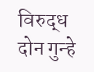विरुद्ध दोन गुन्हे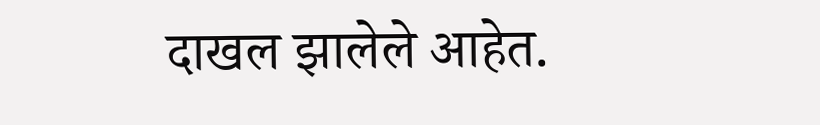दाखल झालेले आहेत.